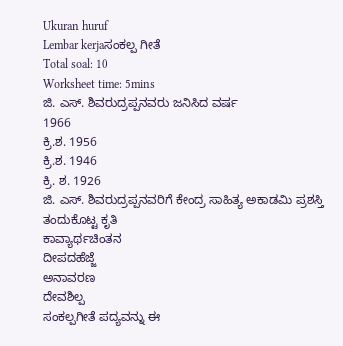Ukuran huruf
Lembar kerjaಸಂಕಲ್ಪ ಗೀತೆ
Total soal: 10
Worksheet time: 5mins
ಜಿ. ಎಸ್. ಶಿವರುದ್ರಪ್ಪನವರು ಜನಿಸಿದ ವರ್ಷ
1966
ಕ್ರಿ.ಶ. 1956
ಕ್ರಿ.ಶ. 1946
ಕ್ರಿ. ಶ. 1926
ಜಿ. ಎಸ್. ಶಿವರುದ್ರಪ್ಪನವರಿಗೆ ಕೇಂದ್ರ ಸಾಹಿತ್ಯ ಅಕಾಡಮಿ ಪ್ರಶಸ್ತಿ ತಂದುಕೊಟ್ಟ ಕೃತಿ
ಕಾವ್ಯಾರ್ಥಚಿಂತನ
ದೀಪದಹೆಜ್ಜೆ
ಅನಾವರಣ
ದೇವಶಿಲ್ಪ
ಸಂಕಲ್ಪಗೀತೆ ಪದ್ಯವನ್ನು ಈ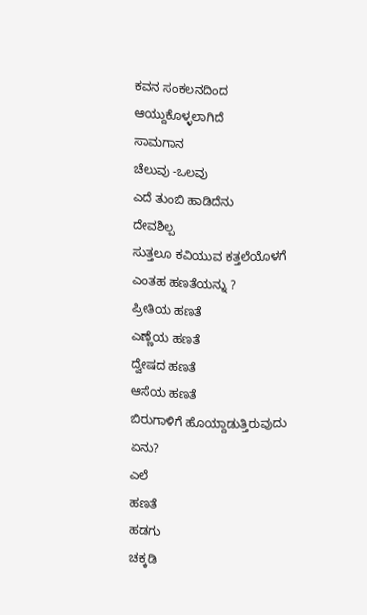ಕವನ ಸಂಕಲನದಿಂದ ಆಯ್ದುಕೊಳ್ಳಲಾಗಿದೆ
ಸಾಮಗಾನ
ಚೆಲುವು -ಒಲವು
ಎದೆ ತುಂಬಿ ಹಾಡಿದೆನು
ದೇವಶಿಲ್ಪ
ಸುತ್ತಲೂ ಕವಿಯುವ ಕತ್ತಲೆಯೊಳಗೆ ಎಂತಹ ಹಣತೆಯನ್ನು ?
ಪ್ರೀತಿಯ ಹಣತೆ
ಎಣ್ಣೆಯ ಹಣತೆ
ದ್ವೇಷದ ಹಣತೆ
ಆಸೆಯ ಹಣತೆ
ಬಿರುಗಾಳಿಗೆ ಹೊಯ್ದಾಡುತ್ತಿರುವುದು ಏನು?
ಎಲೆ
ಹಣತೆ
ಹಡಗು
ಚಕ್ಕಡಿ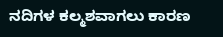ನದಿಗಳ ಕಲ್ಮಶವಾಗಲು ಕಾರಣ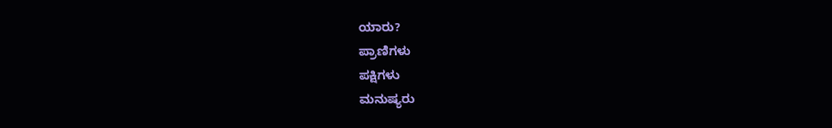ಯಾರು?
ಪ್ರಾಣಿಗಳು
ಪಕ್ಷಿಗಳು
ಮನುಷ್ಯರು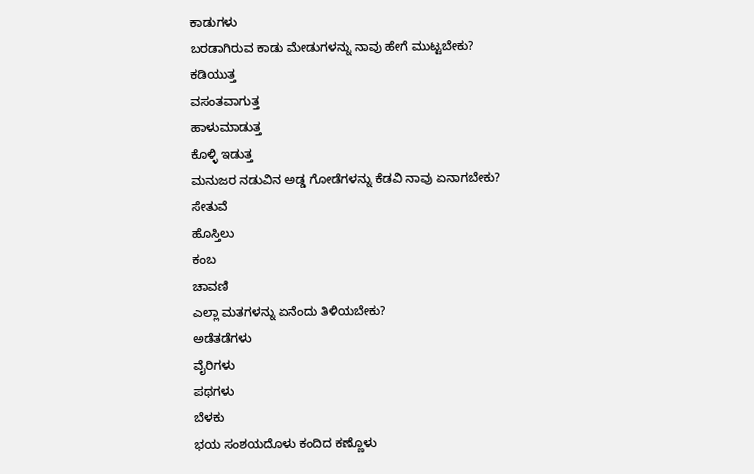ಕಾಡುಗಳು
ಬರಡಾಗಿರುವ ಕಾಡು ಮೇಡುಗಳನ್ನು ನಾವು ಹೇಗೆ ಮುಟ್ಟಬೇಕು?
ಕಡಿಯುತ್ತ
ವಸಂತವಾಗುತ್ತ
ಹಾಳುಮಾಡುತ್ತ
ಕೊಳ್ಳಿ ಇಡುತ್ತ
ಮನುಜರ ನಡುವಿನ ಅಡ್ಡ ಗೋಡೆಗಳನ್ನು ಕೆಡವಿ ನಾವು ಏನಾಗಬೇಕು?
ಸೇತುವೆ
ಹೊಸ್ತಿಲು
ಕಂಬ
ಚಾವಣಿ
ಎಲ್ಲಾ ಮತಗಳನ್ನು ಏನೆಂದು ತಿಳಿಯಬೇಕು?
ಅಡೆತಡೆಗಳು
ವೈರಿಗಳು
ಪಥಗಳು
ಬೆಳಕು
ಭಯ ಸಂಶಯದೊಳು ಕಂದಿದ ಕಣ್ಣೊಳು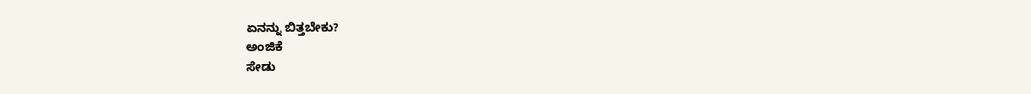ಏನನ್ನು ಬಿತ್ತಬೇಕು?
ಅಂಜಿಕೆ
ಸೇಡು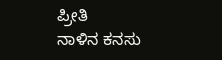ಪ್ರೀತಿ
ನಾಳಿನ ಕನಸು